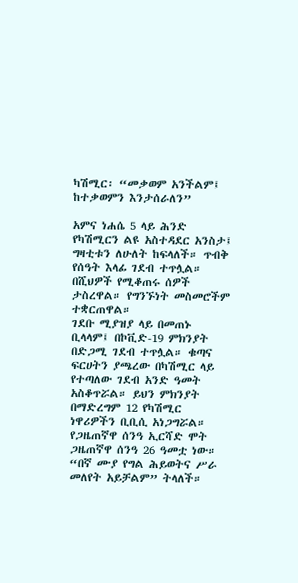ካሽሚር፡ “መቃወም አንችልም፤ ከተቃወምን እንታሰራለን”

አምና ነሐሴ 5 ላይ ሕንድ የካሽሚርን ልዩ አስተዳደር አንስታ፤ ግዛቲቱን ለሁለት ከፍላለች። ጥብቅ የሰዓት እላፊ ገደብ ተጥሏል። በሺህዎች የሚቆጠሩ ሰዎች ታስረዋል። የግንኙነት መስመሮችም ተቋርጠዋል።
ገደቡ ሚያዝያ ላይ በመጠኑ ቢላላም፤ በኮቪድ-19 ምክንያት በድጋሚ ገደብ ተጥሏል። ቁጣና ፍርሀትን ያጫረው በካሽሚር ላይ የተጣለው ገደብ አንድ ዓመት አስቆጥሯል። ይህን ምክንያት በማድረግም 12 የካሽሚር ነዋሪዎችን ቢቢሲ አነጋግሯል።
የጋዜጠኛዋ ሰንዓ ኢርሻድ ሞት
ጋዜጠኛዋ ሰንዓ 26 ዓመቷ ነው። “በኛ ሙያ የግል ሕይወትና ሥራ መለየት አይቻልም” ትላለች።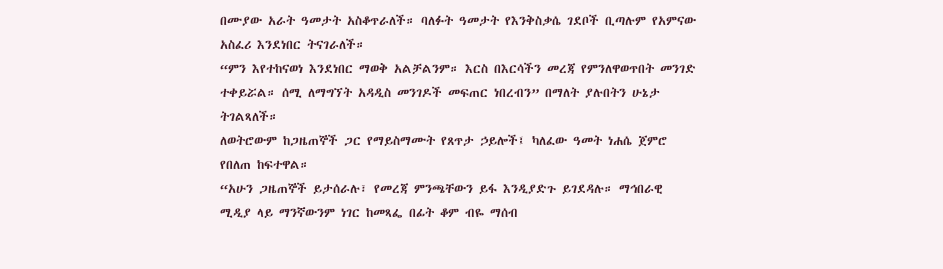በሙያው አራት ዓመታት አስቆጥራለች። ባለፉት ዓመታት የእንቅስቃሴ ገደቦች ቢጣሉም የአምናው አስፈሪ እንደነበር ትናገራለች።
“ምን እየተከናወነ እንደነበር ማወቅ አልቻልንም። እርስ በእርሳችን መረጃ የምንለዋወጥበት መንገድ ተቀይሯል። ሰሚ ለማግኘት አዳዲስ መንገዶች መፍጠር ነበረብን” በማለት ያሉበትን ሁኔታ ትገልጻለች።
ለወትሮውም ከጋዜጠኞች ጋር የማይስማሙት የጸጥታ ኃይሎች፤ ካለፈው ዓመት ነሐሴ ጀምሮ የበለጠ ከፍተዋል።
“አሁን ጋዜጠኞች ይታሰራሉ፣ የመረጃ ምንጫቸውን ይፋ እንዲያድጉ ይገደዳሉ። ማኅበራዊ ሚዲያ ላይ ማንኛውንም ነገር ከመጻፌ በፊት ቆም ብዬ ማሰብ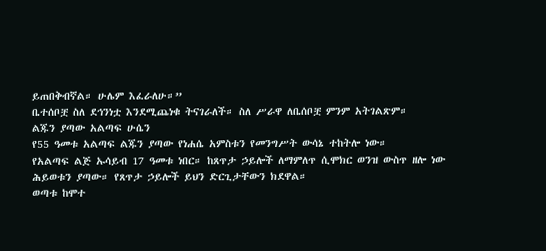ይጠበቅብኛል። ሁሌም እፈራለሁ።”
ቤተሰቦቿ ስለ ደኅንነቷ እንደሚጨነቁ ትናገራለች። ስለ ሥራዋ ለቤሰቦቿ ምንም አትገልጽም።
ልጁን ያጣው አልጣፍ ሁሴን
የ55 ዓመቱ አልጣፍ ልጁን ያጣው የነሐሴ አምስቱን የመንግሥት ውሳኔ ተከትሎ ነው።
የአልጣፍ ልጅ ኡሳይብ 17 ዓመቱ ነበር። ከጸጥታ ኃይሎች ለማምለጥ ሲሞክር ወንዝ ውስጥ ዘሎ ነው ሕይወቱን ያጣው። የጸጥታ ኃይሎች ይህን ድርጊታቸውን ክደዋል።
ወጣቱ ከሞተ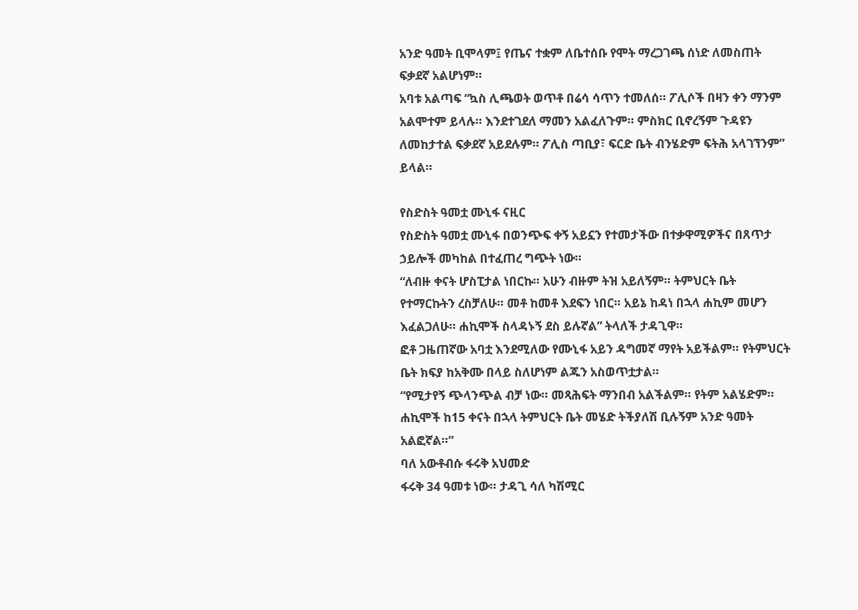አንድ ዓመት ቢሞላም፤ የጤና ተቋም ለቤተሰቡ የሞት ማረጋገጫ ሰነድ ለመስጠት ፍቃደኛ አልሆነም።
አባቱ አልጣፍ “ኳስ ሊጫወት ወጥቶ በሬሳ ሳጥን ተመለሰ። ፖሊሶች በዛን ቀን ማንም አልሞተም ይላሉ። እንደተገደለ ማመን አልፈለጉም። ምስክር ቢኖረኝም ጉዳዩን ለመከታተል ፍቃደኛ አይደሉም። ፖሊስ ጣቢያ፣ ፍርድ ቤት ብንሄድም ፍትሕ አላገኘንም” ይላል።

የስድስት ዓመቷ ሙኒፋ ናዚር
የስድስት ዓመቷ ሙኒፋ በወንጭፍ ቀኝ አይኗን የተመታችው በተቃዋሚዎችና በጸጥታ ኃይሎች መካከል በተፈጠረ ግጭት ነው።
“ለብዙ ቀናት ሆስፒታል ነበርኩ። አሁን ብዙም ትዝ አይለኝም። ትምህርት ቤት የተማርኩትን ረስቻለሁ። መቶ ከመቶ እደፍን ነበር። አይኔ ከዳነ በኋላ ሐኪም መሆን እፈልጋለሁ። ሐኪሞች ስላዳኑኝ ደስ ይሉኛል” ትላለች ታዳጊዋ።
ፎቶ ጋዜጠኛው አባቷ እንደሚለው የሙኒፋ አይን ዳግመኛ ማየት አይችልም። የትምህርት ቤት ክፍያ ከአቅሙ በላይ ስለሆነም ልጁን አስወጥቷታል።
“የሚታየኝ ጭላንጭል ብቻ ነው። መጻሕፍት ማንበብ አልችልም። የትም አልሄድም። ሐኪሞች ከ15 ቀናት በኋላ ትምህርት ቤት መሄድ ትችያለሽ ቢሉኝም አንድ ዓመት አልፎኛል።”
ባለ አውቶብሱ ፋሩቅ አህመድ
ፋሩቅ 34 ዓመቱ ነው። ታዳጊ ሳለ ካሽሚር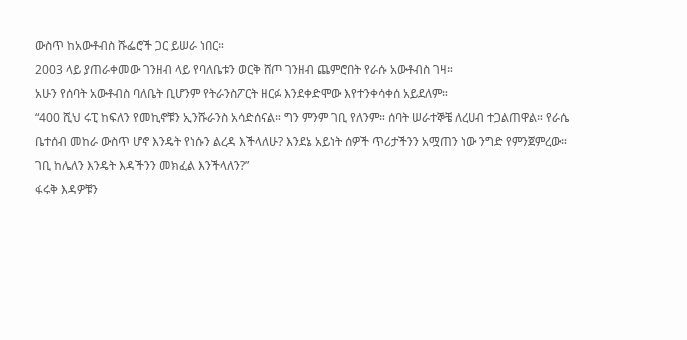ውስጥ ከአውቶብስ ሹፌሮች ጋር ይሠራ ነበር።
2003 ላይ ያጠራቀመው ገንዘብ ላይ የባለቤቱን ወርቅ ሸጦ ገንዘብ ጨምሮበት የራሱ አውቶብስ ገዛ።
አሁን የሰባት አውቶብስ ባለቤት ቢሆንም የትራንስፖርት ዘርፉ እንደቀድሞው እየተንቀሳቀሰ አይደለም።
“400 ሺህ ሩፒ ከፍለን የመኪኖቹን ኢንሹራንስ አሳድሰናል። ግን ምንም ገቢ የለንም። ሰባት ሠራተኞቼ ለረሀብ ተጋልጠዋል። የራሴ ቤተሰብ መከራ ውስጥ ሆኖ እንዴት የነሱን ልረዳ እችላለሁ? እንደኔ አይነት ሰዎች ጥሪታችንን አሟጠን ነው ንግድ የምንጀምረው። ገቢ ከሌለን እንዴት እዳችንን መክፈል እንችላለን?”
ፋሩቅ እዳዎቹን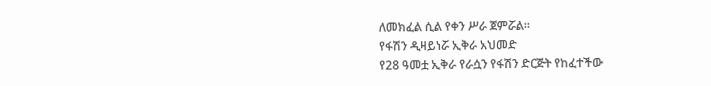ለመክፈል ሲል የቀን ሥራ ጀምሯል።
የፋሽን ዲዛይነሯ ኢቅራ አህመድ
የ28 ዓመቷ ኢቅራ የራሷን የፋሽን ድርጅት የከፈተችው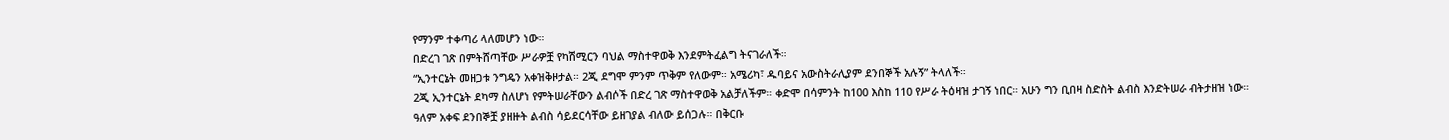የማንም ተቀጣሪ ላለመሆን ነው።
በድረገ ገጽ በምትሸጣቸው ሥራዎቿ የካሽሚርን ባህል ማስተዋወቅ እንደምትፈልግ ትናገራለች።
“ኢንተርኔት መዘጋቱ ንግዴን አቀዝቅዞታል። 2ጂ ደግሞ ምንም ጥቅም የለውም። አሜሪካ፣ ዱባይና አውስትራሊያም ደንበኞች አሉኝ” ትላለች።
2ጂ ኢንተርኔት ደካማ ስለሆነ የምትሠራቸውን ልብሶች በድረ ገጽ ማስተዋወቅ አልቻለችም። ቀድሞ በሳምንት ከ100 እስከ 110 የሥራ ትዕዛዝ ታገኝ ነበር። አሁን ግን ቢበዛ ስድስት ልብስ እንድትሠራ ብትታዘዝ ነው።
ዓለም አቀፍ ደንበኞቿ ያዘዙት ልብስ ሳይደርሳቸው ይዘገያል ብለው ይሰጋሉ። በቅርቡ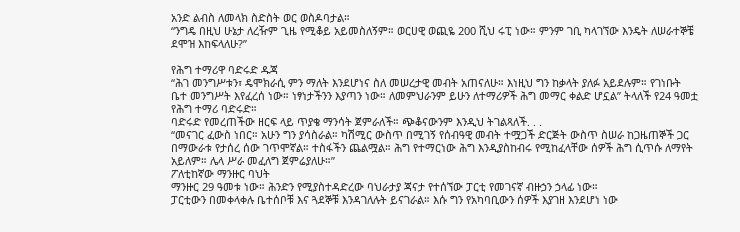አንድ ልብስ ለመላክ ስድስት ወር ወስዶባታል።
“ንግዴ በዚህ ሁኔታ ለረዥም ጊዜ የሚቆይ አይመስለኝም። ወርሀዊ ወጪዬ 200 ሺህ ሩፒ ነው። ምንም ገቢ ካላገኘው እንዴት ለሠራተኞቼ ደሞዝ እከፍላለሁ?”

የሕግ ተማሪዋ ባድሩድ ዱጃ
“ሕገ መንግሥቱን፣ ዴሞክራሲ ምን ማለት እንደሆነና ስለ መሠረታዊ መብት አጠናለሁ። እነዚህ ግን ከቃላት ያለፉ አይደሉም። የገነቡት ቤተ መንግሥት እየፈረሰ ነው። ነፃነታችንን እያጣን ነው። ለመምህራንም ይሁን ለተማሪዎች ሕግ መማር ቀልድ ሆኗል” ትላለች የ24 ዓመቷ የሕግ ተማሪ ባድሩድ።
ባድሩድ የመረጠችው ዘርፍ ላይ ጥያቄ ማንሳት ጀምራለች። ጭቆናውንም እንዲህ ትገልጻለች. . .
“መናገር ፈውስ ነበር። አሁን ግን ያሳስራል። ካሽሚር ውስጥ በሚገኝ የሰብዓዊ መብት ተሟጋች ድርጅት ውስጥ ስሠራ ከጋዜጠኞች ጋር በማውራቱ የታሰረ ሰው ገጥሞኛል። ተስፋችን ጨልሟል። ሕግ የተማርነው ሕግ እንዲያስከብሩ የሚከፈላቸው ሰዎች ሕግ ሲጥሱ ለማየት አይለም። ሌላ ሥራ መፈለግ ጀምሬያለሁ።”
ፖለቲከኛው ማንዙር ባህት
ማንዙር 29 ዓመቱ ነው። ሕንድን የሚያስተዳድረው ባህራታያ ጃናታ የተሰኘው ፓርቲ የመገናኛ ብዙኃን ኃላፊ ነው።
ፓርቲውን በመቀላቀሉ ቤተሰቦቹ እና ጓደኞቹ እንዳገለሉት ይናገራል። እሱ ግን የአካባቢውን ሰዎች እያገዘ እንደሆነ ነው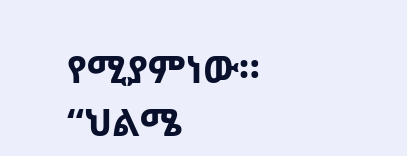የሚያምነው።
“ህልሜ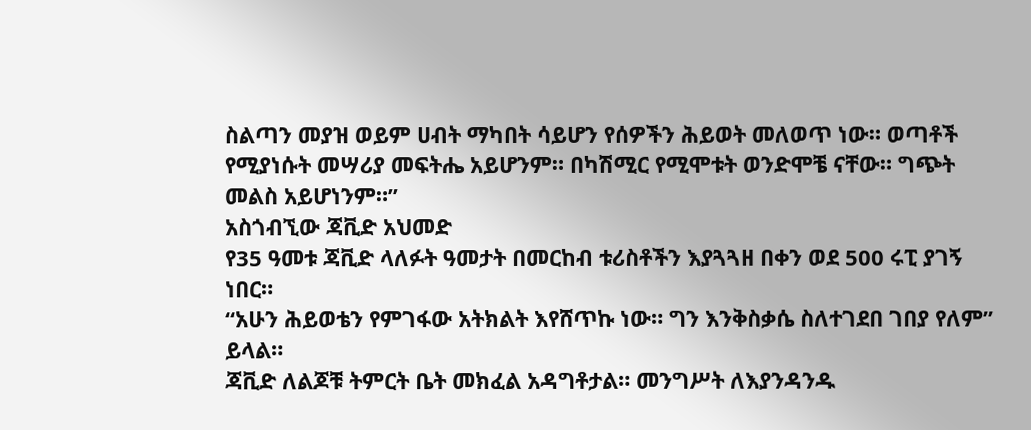ስልጣን መያዝ ወይም ሀብት ማካበት ሳይሆን የሰዎችን ሕይወት መለወጥ ነው። ወጣቶች የሚያነሱት መሣሪያ መፍትሔ አይሆንም። በካሽሚር የሚሞቱት ወንድሞቼ ናቸው። ግጭት መልስ አይሆነንም።”
አስጎብኚው ጃቪድ አህመድ
የ35 ዓመቱ ጃቪድ ላለፉት ዓመታት በመርከብ ቱሪስቶችን እያጓጓዘ በቀን ወደ 500 ሩፒ ያገኝ ነበር።
“አሁን ሕይወቴን የምገፋው አትክልት እየሸጥኩ ነው። ግን እንቅስቃሴ ስለተገደበ ገበያ የለም” ይላል።
ጃቪድ ለልጆቹ ትምርት ቤት መክፈል አዳግቶታል። መንግሥት ለእያንዳንዱ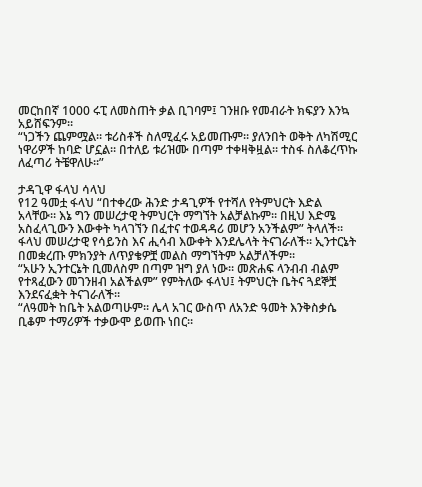መርከበኛ 1000 ሩፒ ለመስጠት ቃል ቢገባም፤ ገንዘቡ የመብራት ክፍያን እንኳ አይሸፍንም።
“ነጋችን ጨምሟል። ቱሪስቶች ስለሚፈሩ አይመጡም። ያለንበት ወቅት ለካሽሚር ነዋሪዎች ከባድ ሆኗል። በተለይ ቱሪዝሙ በጣም ተቀዛቅዟል። ተስፋ ስለቆረጥኩ ለፈጣሪ ትቼዋለሁ።”

ታዳጊዋ ፋላህ ሳላህ
የ12 ዓመቷ ፋላህ “በተቀረው ሕንድ ታዳጊዎች የተሻለ የትምህርት እድል አላቸው። እኔ ግን መሠረታዊ ትምህርት ማግኘት አልቻልኩም። በዚህ እድሜ አስፈላጊውን እውቀት ካላገኘን በፈተና ተወዳዳሪ መሆን አንችልም” ትላለች።
ፋላህ መሠረታዊ የሳይንስ እና ሒሳብ እውቀት እንደሌላት ትናገራለች። ኢንተርኔት በመቋረጡ ምክንያት ለጥያቄዎቿ መልስ ማግኘትም አልቻለችም።
“አሁን ኢንተርኔት ቢመለስም በጣም ዝግ ያለ ነው። መጽሐፍ ላንብብ ብልም የተጻፈውን መገንዘብ አልችልም” የምትለው ፋላህ፤ ትምህርት ቤትና ጓደኞቿ እንደናፈቋት ትናገራለች።
“ለዓመት ከቤት አልወጣሁም። ሌላ አገር ውስጥ ለአንድ ዓመት እንቅስቃሴ ቢቆም ተማሪዎች ተቃውሞ ይወጡ ነበር።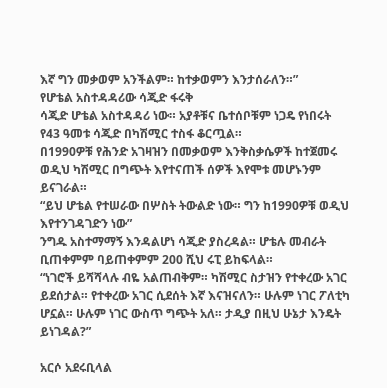እኛ ግን መቃወም አንችልም። ከተቃወምን እንታሰራለን።”
የሆቴል አስተዳዳሪው ሳጂድ ፋሩቅ
ሳጂድ ሆቴል አስተዳዳሪ ነው። አያቶቹና ቤተሰቦቹም ነጋዴ የነበሩት የ43 ዓመቱ ሳጂድ በካሽሚር ተስፋ ቆርጧል።
በ1990ዎቹ የሕንድ አገዛዝን በመቃወም እንቅስቃሴዎች ከተጀመሩ ወዲህ ካሽሚር በግጭት እየተናጠች ሰዎች እየሞቱ መሆኑንም ይናገራል።
“ይህ ሆቴል የተሠራው በሦስት ትውልድ ነው። ግን ከ1990ዎቹ ወዲህ እየተንገዳገድን ነው”
ንግዱ አስተማማኝ እንዳልሆነ ሳጂድ ያስረዳል። ሆቴሉ መብራት ቢጠቀምም ባይጠቀምም 200 ሺህ ሩፒ ይከፍላል።
“ነገሮች ይሻሻላሉ ብዬ አልጠብቅም። ካሽሚር ስታዝን የተቀረው አገር ይደሰታል። የተቀረው አገር ሲደሰት እኛ እናዝናለን። ሁሉም ነገር ፖለቲካ ሆኗል። ሁሉም ነገር ውስጥ ግጭት አለ። ታዲያ በዚህ ሁኔታ እንዴት ይነገዳል?”

አርሶ አደሩቢላል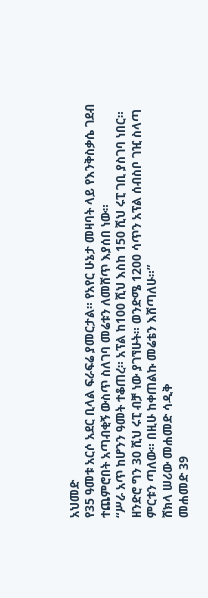አህመድ
የ35 ዓመቱ አርሶ አደር ቢላል ፍራፍሬ ያመርታል። የአየር ሁኔታ መዛባት ላይ የእንቅስቃሴ ገደብ ተጨምሮበት አጣብቂኝ ውስጥ ስለገባ መሬቱን ለመሸጥ እያሰበ ነው።
“ሥራ አጥ ከሆንን ዓመት ተቆጠረ። አፕል ከ100 ሺህ እስከ 150 ሺህ ሩፒ ገቢ ያስገባ ነበር። ዘንድሮ ግን 30 ሺህ ሩፒ ብቻ ነው ያገኘሁት። ወንድሜ 1200 ሳጥን አፕል ሰብስቦ ገዢ ስላጣ ምርቱን ጣለው። በዚሁ ከቀጠልኩ መሬቴን እሸጣለሁ።”
ሸክላ ሠሪው መሐመድ ሳዲቅ
መሐመድ 39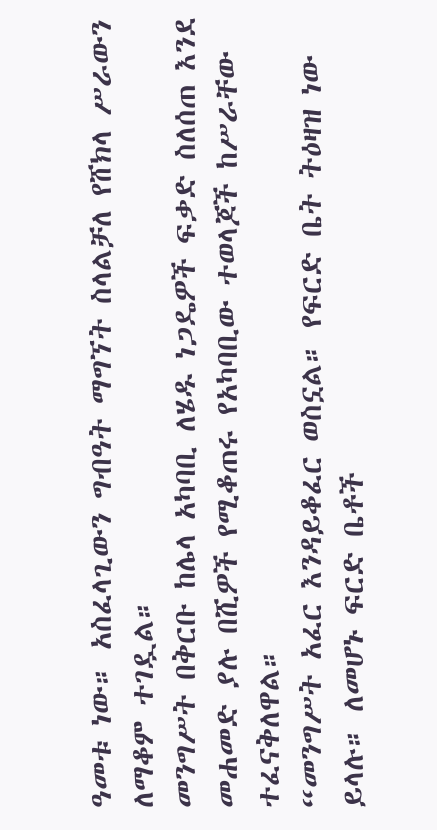ዓመቱ ነው። አስፈላጊውን ግብዓት ማግኘት ስላልቻለ የሸክላ ሥራውን ለማቆም ተገዷል።
መንግሥት በቅርቡ ከሌላ አካባቢ ለሄዱ ነጋዴዎች ፍቃድ ስለሰጠ እንደ መሐመድ ያሉ በሺዎች የሚቆጠሩ የአካባቢው ተወላጆች ከሥራቸው ተፈናቅለዋል።
“መንግሥት አፈር እንዳይቆፈር ወስኗል። የፍርድ ቤት ትዕዛዝ ነው ይላሉ። ለመሆኑ ፍርድ ቤቶች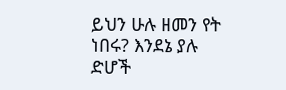ይህን ሁሉ ዘመን የት ነበሩ? እንደኔ ያሉ ድሆች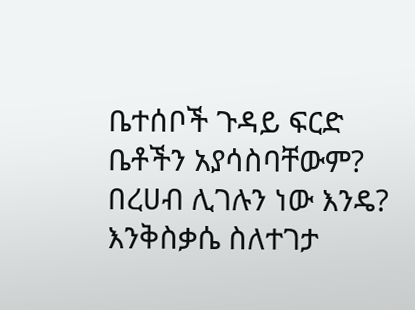ቤተሰቦች ጉዳይ ፍርድ ቤቶችን አያሳስባቸውም? በረሀብ ሊገሉን ነው እንዴ? እንቅስቃሴ ስለተገታ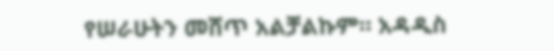የሠራሁትን መሸጥ አልቻልኩም። አዳዲስ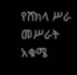የሸክላ ሥራ መሥራት አቁሜ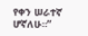የቀን ሠራተኛ ሆኛለሁ።”